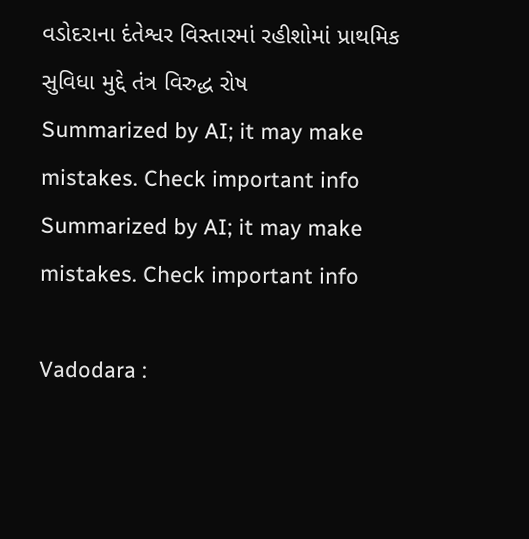વડોદરાના દંતેશ્વર વિસ્તારમાં રહીશોમાં પ્રાથમિક સુવિધા મુદ્દે તંત્ર વિરુદ્ધ રોષ
Summarized by AI; it may make mistakes. Check important info
Summarized by AI; it may make mistakes. Check important info

Vadodara :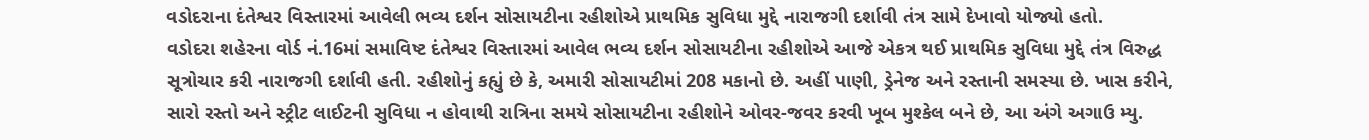વડોદરાના દંતેશ્વર વિસ્તારમાં આવેલી ભવ્ય દર્શન સોસાયટીના રહીશોએ પ્રાથમિક સુવિધા મુદ્દે નારાજગી દર્શાવી તંત્ર સામે દેખાવો યોજ્યો હતો.
વડોદરા શહેરના વોર્ડ નં.16માં સમાવિષ્ટ દંતેશ્વર વિસ્તારમાં આવેલ ભવ્ય દર્શન સોસાયટીના રહીશોએ આજે એકત્ર થઈ પ્રાથમિક સુવિધા મુદ્દે તંત્ર વિરુદ્ધ સૂત્રોચાર કરી નારાજગી દર્શાવી હતી. રહીશોનું કહ્યું છે કે, અમારી સોસાયટીમાં 208 મકાનો છે. અહીં પાણી, ડ્રેનેજ અને રસ્તાની સમસ્યા છે. ખાસ કરીને, સારો રસ્તો અને સ્ટ્રીટ લાઈટની સુવિધા ન હોવાથી રાત્રિના સમયે સોસાયટીના રહીશોને ઓવર-જવર કરવી ખૂબ મુશ્કેલ બને છે, આ અંગે અગાઉ મ્યુ.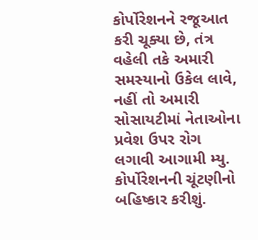કોર્પોરેશનને રજૂઆત કરી ચૂક્યા છે, તંત્ર વહેલી તકે અમારી સમસ્યાનો ઉકેલ લાવે, નહીં તો અમારી સોસાયટીમાં નેતાઓના પ્રવેશ ઉપર રોગ લગાવી આગામી મ્યુ. કોર્પોરેશનની ચૂંટણીનો બહિષ્કાર કરીશું.